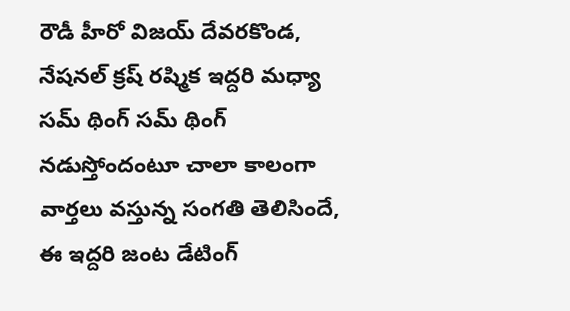రౌడీ హీరో విజయ్ దేవరకొండ, నేషనల్ క్రష్ రష్మిక ఇద్దరి మధ్యా సమ్ థింగ్ సమ్ థింగ్ నడుస్తోందంటూ చాలా కాలంగా వార్తలు వస్తున్న సంగతి తెలిసిందే, ఈ ఇద్దరి జంట డేటింగ్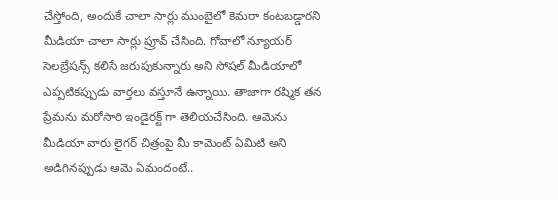చేస్తోంది, అందుకే చాలా సార్లు ముంబైలో కెమరా కంటబడ్డారని మీడియా చాలా సార్లు ప్రూవ్ చేసింది. గోవాలో న్యూయర్ సెలబ్రేషన్స్ కలిసే జరుపుకున్నారు అని సోషల్ మీడియాలో ఎప్పటికప్పుడు వార్తలు వస్తూనే ఉన్నాయి. తాజాగా రష్మిక తన ప్రేమను మరోసారి ఇండైరక్ట్ గా తెలియచేసింది. ఆమెను మీడియా వారు లైగర్ చిత్రంపై మీ కామెంట్ ఏమిటి అని అడిగినప్పుడు ఆమె ఏమందంటే..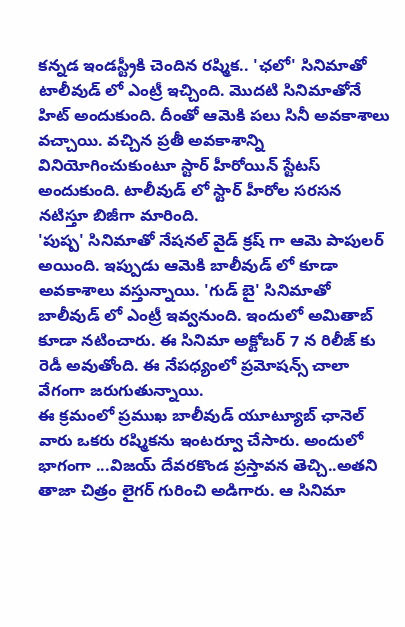కన్నడ ఇండస్ట్రీకి చెందిన రష్మిక.. 'ఛలో' సినిమాతో టాలీవుడ్ లో ఎంట్రీ ఇచ్చింది. మొదటి సినిమాతోనే హిట్ అందుకుంది. దీంతో ఆమెకి పలు సినీ అవకాశాలు వచ్చాయి. వచ్చిన ప్రతీ అవకాశాన్ని వినియోగించుకుంటూ స్టార్ హీరోయిన్ స్టేటస్ అందుకుంది. టాలీవుడ్ లో స్టార్ హీరోల సరసన నటిస్తూ బిజీగా మారింది.
'పుష్ప' సినిమాతో నేషనల్ వైడ్ క్రష్ గా ఆమె పాపులర్ అయింది. ఇప్పుడు ఆమెకి బాలీవుడ్ లో కూడా అవకాశాలు వస్తున్నాయి. 'గుడ్ బై' సినిమాతో బాలీవుడ్ లో ఎంట్రీ ఇవ్వనుంది. ఇందులో అమితాబ్ కూడా నటించారు. ఈ సినిమా అక్టోబర్ 7 న రిలీజ్ కు రెడీ అవుతోంది. ఈ నేపధ్యంలో ప్రమోషన్స్ చాలా వేగంగా జరుగుతున్నాయి.
ఈ క్రమంలో ప్రముఖ బాలీవుడ్ యూట్యూబ్ ఛానెల్ వారు ఒకరు రష్మికను ఇంటర్వూ చేసారు. అందులో భాగంగా ...విజయ్ దేవరకొండ ప్రస్తావన తెచ్చి..అతని తాజా చిత్రం లైగర్ గురించి అడిగారు. ఆ సినిమా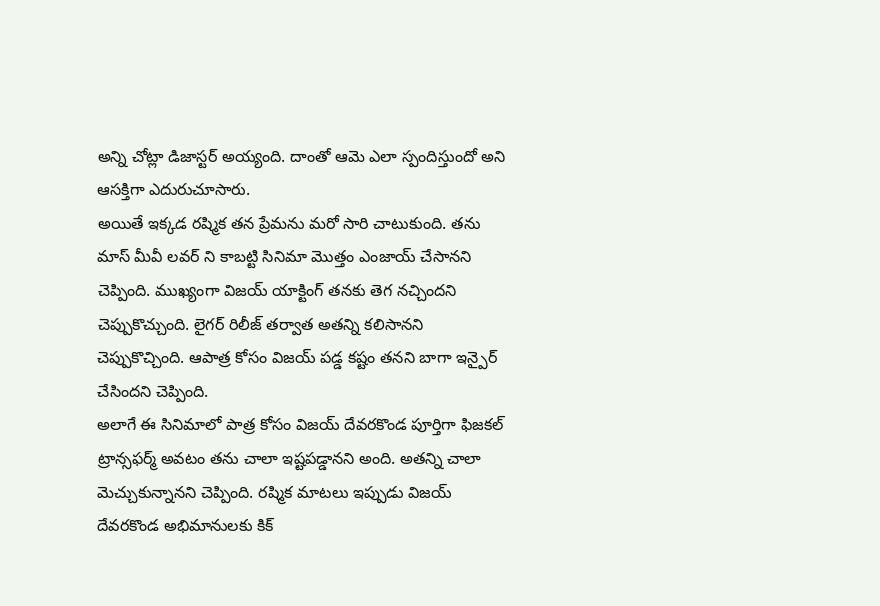అన్ని చోట్లా డిజాస్టర్ అయ్యంది. దాంతో ఆమె ఎలా స్పందిస్తుందో అని ఆసక్తిగా ఎదురుచూసారు.
అయితే ఇక్కడ రష్మిక తన ప్రేమను మరో సారి చాటుకుంది. తను మాస్ మీవీ లవర్ ని కాబట్టి సినిమా మొత్తం ఎంజాయ్ చేసానని చెప్పింది. ముఖ్యంగా విజయ్ యాక్టింగ్ తనకు తెగ నచ్చిందని చెప్పుకొచ్చుంది. లైగర్ రిలీజ్ తర్వాత అతన్ని కలిసానని చెప్పుకొచ్చింది. ఆపాత్ర కోసం విజయ్ పడ్డ కష్టం తనని బాగా ఇన్పైర్ చేసిందని చెప్పింది.
అలాగే ఈ సినిమాలో పాత్ర కోసం విజయ్ దేవరకొండ పూర్తిగా ఫిజకల్ ట్రాన్సఫర్మ్ అవటం తను చాలా ఇష్టపడ్డానని అంది. అతన్ని చాలా మెచ్చుకున్నానని చెప్పింది. రష్మిక మాటలు ఇప్పుడు విజయ్ దేవరకొండ అభిమానులకు కిక్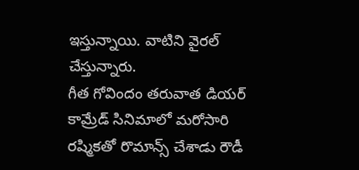ఇస్తున్నాయి. వాటిని వైరల్ చేస్తున్నారు.
గీత గోవిందం తరువాత డియర్ కామ్రేడ్ సినిమాలో మరోసారి రష్మికతో రొమాన్స్ చేశాడు రౌడీ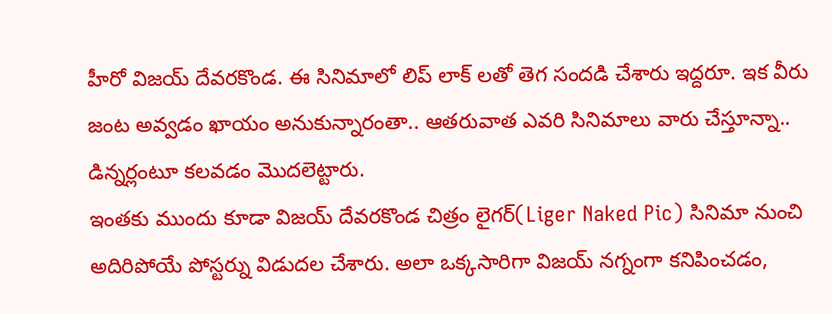హీరో విజయ్ దేవరకొండ. ఈ సినిమాలో లిప్ లాక్ లతో తెగ సందడి చేశారు ఇద్దరూ. ఇక వీరు జంట అవ్వడం ఖాయం అనుకున్నారంతా.. ఆతరువాత ఎవరి సినిమాలు వారు చేస్తూన్నా.. డిన్నర్లంటూ కలవడం మొదలెట్టారు.
ఇంతకు ముందు కూడా విజయ్ దేవరకొండ చిత్రం లైగర్(Liger Naked Pic) సినిమా నుంచి అదిరిపోయే పోస్టర్ను విడుదల చేశారు. అలా ఒక్కసారిగా విజయ్ నగ్నంగా కనిపించడం,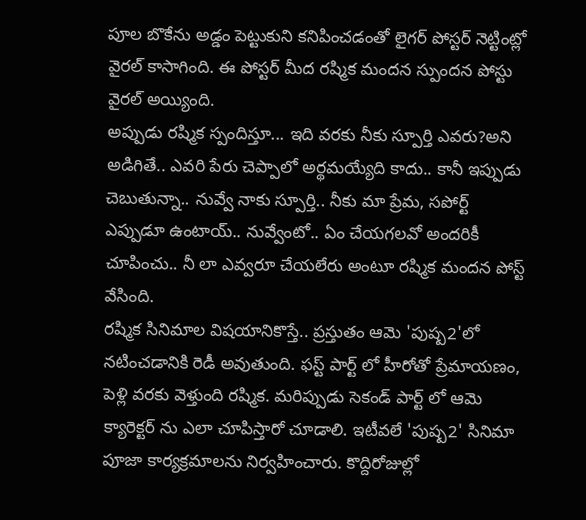పూల బొకేను అడ్డం పెట్టుకుని కనిపించడంతో లైగర్ పోస్టర్ నెట్టింట్లో వైరల్ కాసాగింది. ఈ పోస్టర్ మీద రష్మిక మందన స్పుందన పోస్టు వైరల్ అయ్యింది.
అప్పుడు రష్మిక స్పందిస్తూ... ఇది వరకు నీకు స్పూర్తి ఎవరు?అని అడిగితే.. ఎవరి పేరు చెప్పాలో అర్థమయ్యేది కాదు.. కానీ ఇప్పుడు చెబుతున్నా.. నువ్వే నాకు స్పూర్తి.. నీకు మా ప్రేమ, సపోర్ట్ ఎప్పుడూ ఉంటాయ్.. నువ్వేంటో.. ఏం చేయగలవో అందరికీ చూపించు.. నీ లా ఎవ్వరూ చేయలేరు అంటూ రష్మిక మందన పోస్ట్ వేసింది.
రష్మిక సినిమాల విషయానికొస్తే.. ప్రస్తుతం ఆమె 'పుష్ప2'లో నటించడానికి రెడీ అవుతుంది. ఫస్ట్ పార్ట్ లో హీరోతో ప్రేమాయణం, పెళ్లి వరకు వెళ్తుంది రష్మిక. మరిప్పుడు సెకండ్ పార్ట్ లో ఆమె క్యారెక్టర్ ను ఎలా చూపిస్తారో చూడాలి. ఇటీవలే 'పుష్ప2' సినిమా పూజా కార్యక్రమాలను నిర్వహించారు. కొద్దిరోజుల్లో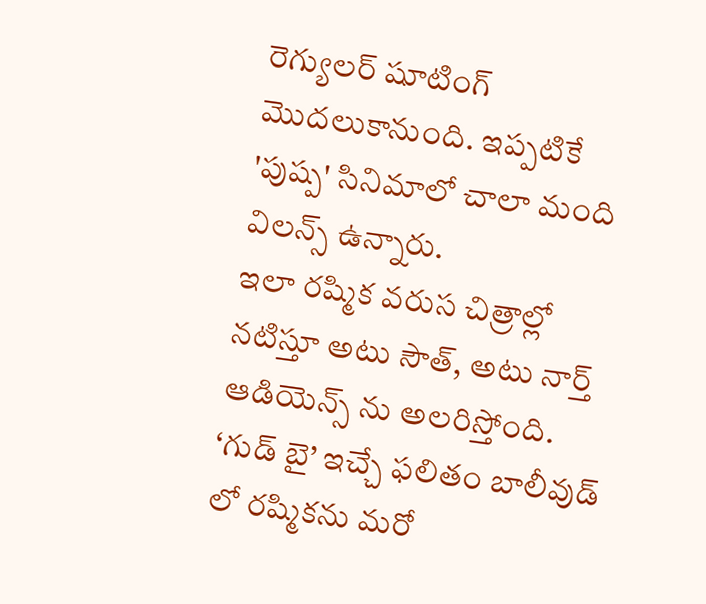రెగ్యులర్ షూటింగ్ మొదలుకానుంది. ఇప్పటికే 'పుష్ప' సినిమాలో చాలా మంది విలన్స్ ఉన్నారు.
ఇలా రష్మిక వరుస చిత్రాల్లో నటిస్తూ అటు సౌత్, అటు నార్త్ ఆడియెన్స్ ను అలరిస్తోంది. ‘గుడ్ బై’ ఇచ్చే ఫలితం బాలీవుడ్ లో రష్మికను మరో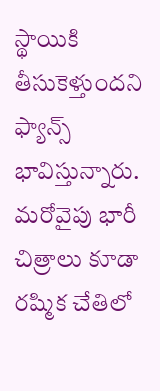స్థాయికి తీసుకెళ్తుందని ఫ్యాన్స్ భావిస్తున్నారు. మరోవైపు భారీ చిత్రాలు కూడా రష్మిక చేతిలో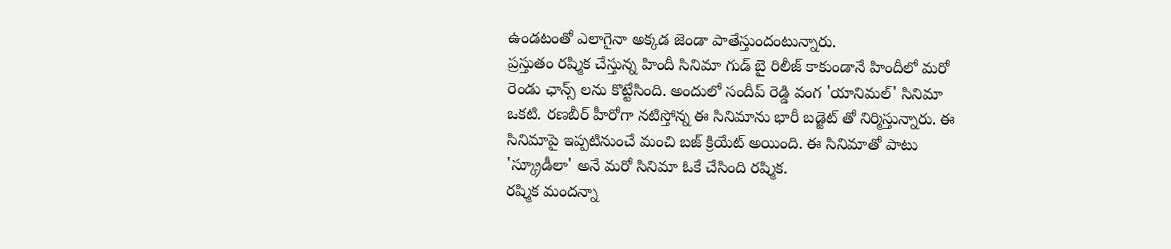ఉండటంతో ఎలాగైనా అక్కడ జెండా పాతేస్తుందంటున్నారు.
ప్రస్తుతం రష్మిక చేస్తున్న హిందీ సినిమా గుడ్ బై రిలీజ్ కాకుండానే హిందీలో మరో రెండు ఛాన్స్ లను కొట్టేసింది. అందులో సందీప్ రెడ్డి వంగ 'యానిమల్' సినిమా ఒకటి. రణబీర్ హీరోగా నటిస్తోన్న ఈ సినిమాను భారీ బడ్జెట్ తో నిర్మిస్తున్నారు. ఈ సినిమాపై ఇప్పటినుంచే మంచి బజ్ క్రియేట్ అయింది. ఈ సినిమాతో పాటు 'స్క్రూడీలా' అనే మరో సినిమా ఓకే చేసింది రష్మిక.
రష్మిక మందన్నా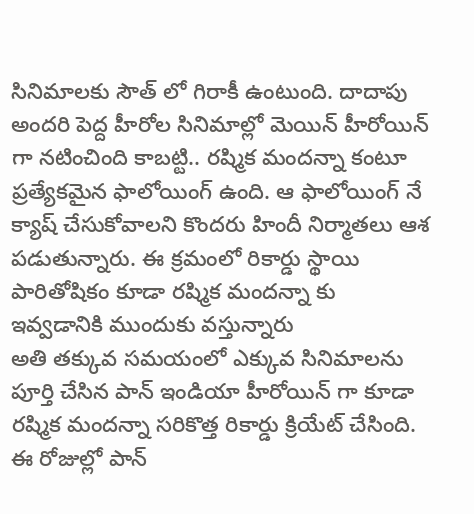సినిమాలకు సౌత్ లో గిరాకీ ఉంటుంది. దాదాపు అందరి పెద్ద హీరోల సినిమాల్లో మెయిన్ హీరోయిన్ గా నటించింది కాబట్టి.. రష్మిక మందన్నా కంటూ ప్రత్యేకమైన ఫాలోయింగ్ ఉంది. ఆ ఫాలోయింగ్ నే క్యాష్ చేసుకోవాలని కొందరు హిందీ నిర్మాతలు ఆశ పడుతున్నారు. ఈ క్రమంలో రికార్డు స్థాయి పారితోషికం కూడా రష్మిక మందన్నా కు ఇవ్వడానికి ముందుకు వస్తున్నారు
అతి తక్కువ సమయంలో ఎక్కువ సినిమాలను పూర్తి చేసిన పాన్ ఇండియా హీరోయిన్ గా కూడా రష్మిక మందన్నా సరికొత్త రికార్డు క్రియేట్ చేసింది. ఈ రోజుల్లో పాన్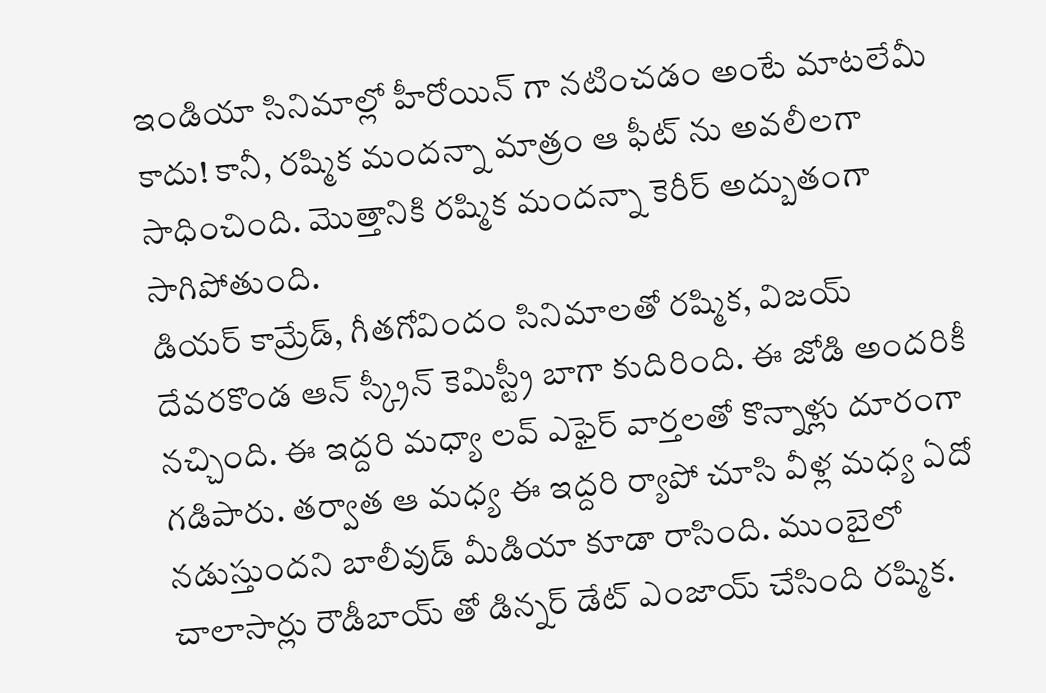ఇండియా సినిమాల్లో హీరోయిన్ గా నటించడం అంటే మాటలేమీ కాదు! కానీ, రష్మిక మందన్నా మాత్రం ఆ ఫీట్ ను అవలీలగా సాధించింది. మొత్తానికి రష్మిక మందన్నా కెరీర్ అద్బుతంగా సాగిపోతుంది.
డియర్ కామ్రేడ్, గీతగోవిందం సినిమాలతో రష్మిక, విజయ్ దేవరకొండ ఆన్ స్క్రీన్ కెమిస్ట్రీ బాగా కుదిరింది. ఈ జోడి అందరికీ నచ్చింది. ఈ ఇద్దరి మధ్యా లవ్ ఎఫైర్ వార్తలతో కొన్నాళ్లు దూరంగా గడిపారు. తర్వాత ఆ మధ్య ఈ ఇద్దరి ర్యాపో చూసి వీళ్ల మధ్య ఏదో నడుస్తుందని బాలీవుడ్ మీడియా కూడా రాసింది. ముంబైలో చాలాసార్లు రౌడీబాయ్ తో డిన్నర్ డేట్ ఎంజాయ్ చేసింది రష్మిక.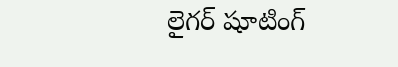లైగర్ షూటింగ్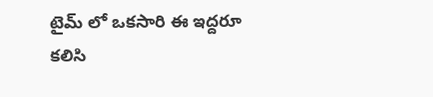టైమ్ లో ఒకసారి ఈ ఇద్దరూ కలిసి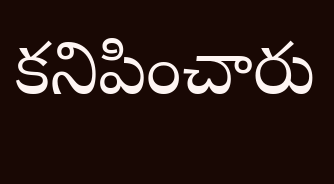కనిపించారు